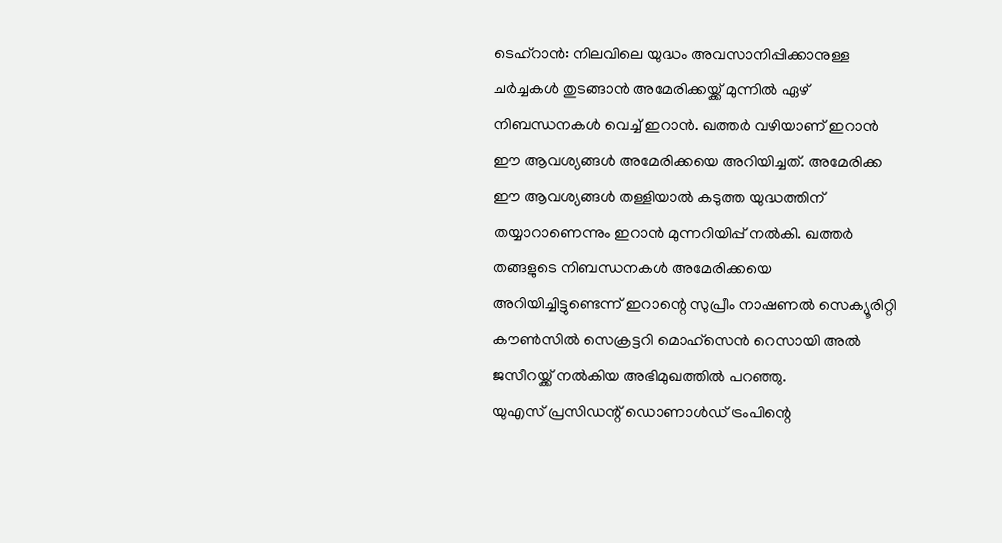ടെഹ്റാൻ: നിലവിലെ യുദ്ധം അവസാനിപ്പിക്കാനുള്ള ചർച്ചകൾ തുടങ്ങാൻ അമേരിക്കയ്ക്ക് മുന്നിൽ ഏഴ് നിബന്ധനകൾ വെച്ച് ഇറാൻ. ഖത്തർ വഴിയാണ് ഇറാൻ ഈ ആവശ്യങ്ങൾ അമേരിക്കയെ അറിയിച്ചത്. അമേരിക്ക ഈ ആവശ്യങ്ങൾ തള്ളിയാൽ കടുത്ത യുദ്ധത്തിന് തയ്യാറാണെന്നും ഇറാൻ മുന്നറിയിപ്പ് നൽകി. ഖത്തർ തങ്ങളുടെ നിബന്ധനകൾ അമേരിക്കയെ അറിയിച്ചിട്ടുണ്ടെന്ന് ഇറാന്റെ സുപ്രീം നാഷണൽ സെക്യൂരിറ്റി കൗൺസിൽ സെക്രട്ടറി മൊഹ്സെൻ റെസായി അൽ ജസീറയ്ക്ക് നൽകിയ അഭിമുഖത്തിൽ പറഞ്ഞു.
യുഎസ് പ്രസിഡന്റ് ഡൊണാൾഡ് ട്രംപിന്റെ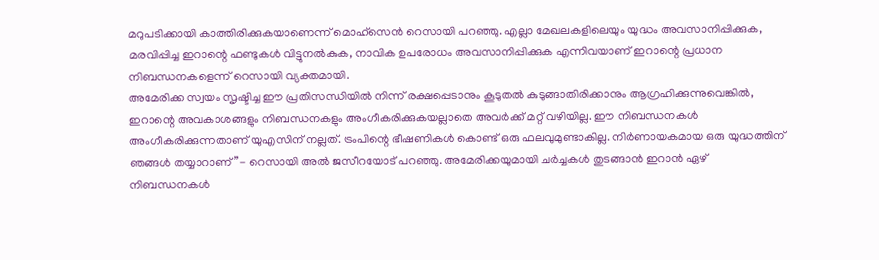മറുപടിക്കായി കാത്തിരിക്കുകയാണെന്ന് മൊഹ്സെൻ റെസായി പറഞ്ഞു. എല്ലാ മേഖലകളിലെയും യുദ്ധം അവസാനിപ്പിക്കുക, മരവിപ്പിച്ച ഇറാന്റെ ഫണ്ടുകൾ വിട്ടുനൽകുക, നാവിക ഉപരോധം അവസാനിപ്പിക്കുക എന്നിവയാണ് ഇറാന്റെ പ്രധാന നിബന്ധനകളെന്ന് റെസായി വ്യക്തമായി.
അമേരിക്ക സ്വയം സൃഷ്ടിച്ച ഈ പ്രതിസന്ധിയിൽ നിന്ന് രക്ഷപ്പെടാനും കൂടുതൽ കുടുങ്ങാതിരിക്കാനും ആഗ്രഹിക്കുന്നുവെങ്കിൽ, ഇറാന്റെ അവകാശങ്ങളും നിബന്ധനകളും അംഗീകരിക്കുകയല്ലാതെ അവർക്ക് മറ്റ് വഴിയില്ല. ഈ നിബന്ധനകൾ അംഗീകരിക്കുന്നതാണ് യുഎസിന് നല്ലത്. ട്രംപിന്റെ ഭീഷണികൾ കൊണ്ട് ഒരു ഫലവുമുണ്ടാകില്ല. നിർണായകമായ ഒരു യുദ്ധത്തിന് ഞങ്ങൾ തയ്യാറാണ്”- റെസായി അൽ ജസീറയോട് പറഞ്ഞു. അമേരിക്കയുമായി ചർച്ചകൾ തുടങ്ങാൻ ഇറാൻ ഏഴ് നിബന്ധനകൾ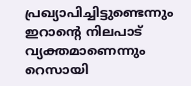പ്രഖ്യാപിച്ചിട്ടുണ്ടെന്നും ഇറാൻ്റെ നിലപാട് വ്യക്തമാണെന്നും റെസായി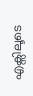എക്സിലൂടെ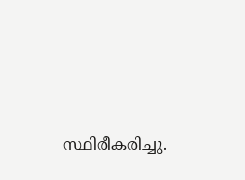സ്ഥിരീകരിച്ചു.